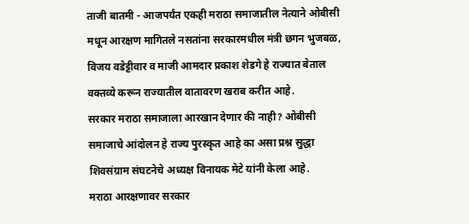ताजी बातमी - आजपर्यंत एकही मराठा समाजातील नेत्याने ओबीसी मधून आरक्षण मागितले नसतांना सरकारमधील मंत्री छगन भुजबळ, विजय वडेट्टीवार व माजी आमदार प्रकाश शेडगे हे राज्यात बेताल वक्तव्ये करून राज्यातील वातावरण खराब करीत आहे.
सरकार मराठा समाजाला आरखान देणार की नाही? ओबीसी समाजाचे आंदोलन हे राज्य पुरस्कृत आहे का असा प्रश्न सुद्धा शिवसंग्राम संघटनेचे अध्यक्ष विनायक मेटे यांनी केला आहे.
मराठा आरक्षणावर सरकार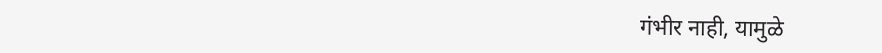गंभीर नाही, यामुळे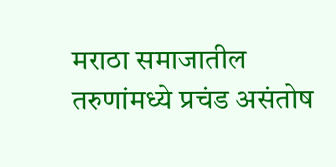मराठा समाजातील तरुणांमध्ये प्रचंड असंतोष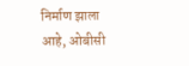निर्माण झाला आहे, ओबीसी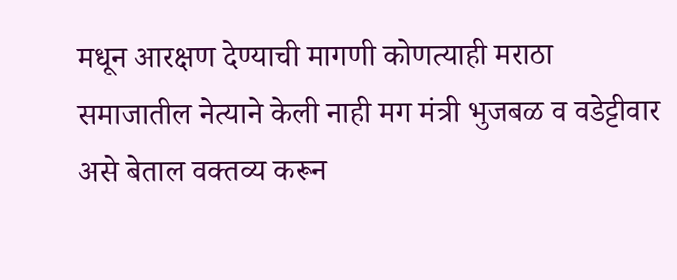मधून आरक्षण देण्याची मागणी कोणत्याही मराठा समाजातील नेत्याने केली नाही मग मंत्री भुजबळ व वडेट्टीवार असे बेताल वक्तव्य करून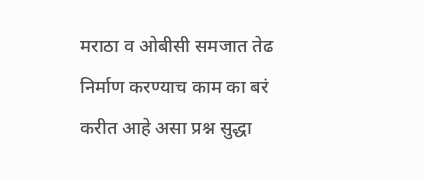मराठा व ओबीसी समजात तेढ निर्माण करण्याच काम का बरं करीत आहे असा प्रश्न सुद्धा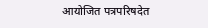आयोजित पत्रपरिषदेत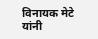विनायक मेटे यांनी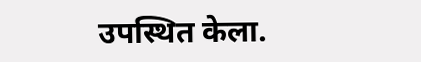उपस्थित केला.